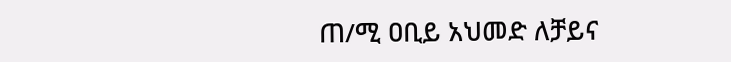ጠ/ሚ ዐቢይ አህመድ ለቻይና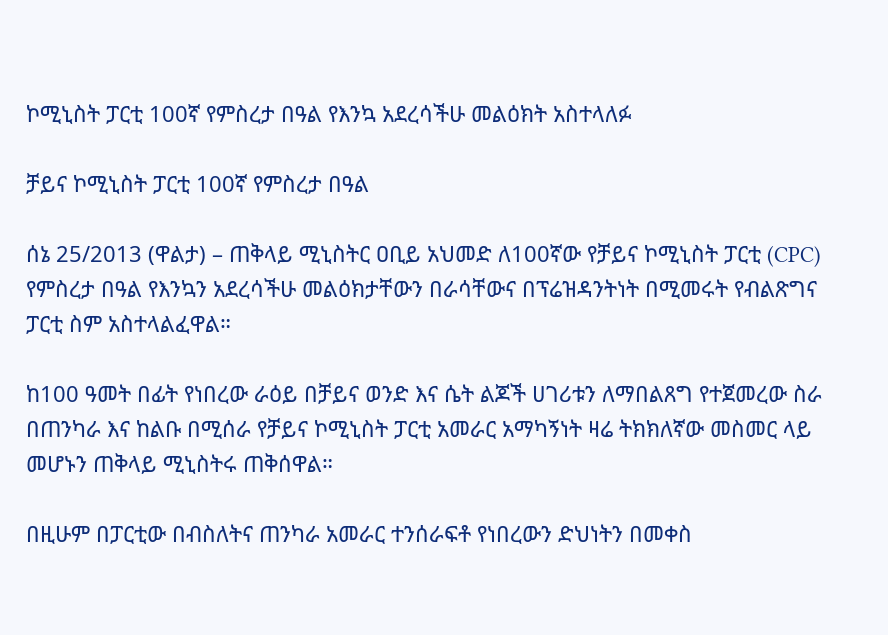ኮሚኒስት ፓርቲ 100ኛ የምስረታ በዓል የእንኳ አደረሳችሁ መልዕክት አስተላለፉ

ቻይና ኮሚኒስት ፓርቲ 100ኛ የምስረታ በዓል

ሰኔ 25/2013 (ዋልታ) – ጠቅላይ ሚኒስትር ዐቢይ አህመድ ለ100ኛው የቻይና ኮሚኒስት ፓርቲ (CPC) የምስረታ በዓል የእንኳን አደረሳችሁ መልዕክታቸውን በራሳቸውና በፕሬዝዳንትነት በሚመሩት የብልጽግና ፓርቲ ስም አስተላልፈዋል።

ከ100 ዓመት በፊት የነበረው ራዕይ በቻይና ወንድ እና ሴት ልጆች ሀገሪቱን ለማበልጸግ የተጀመረው ስራ በጠንካራ እና ከልቡ በሚሰራ የቻይና ኮሚኒስት ፓርቲ አመራር አማካኝነት ዛሬ ትክክለኛው መስመር ላይ መሆኑን ጠቅላይ ሚኒስትሩ ጠቅሰዋል።

በዚሁም በፓርቲው በብስለትና ጠንካራ አመራር ተንሰራፍቶ የነበረውን ድህነትን በመቀስ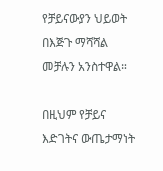የቻይናውያን ህይወት በእጅጉ ማሻሻል መቻሉን አንስተዋል።

በዚህም የቻይና እድገትና ውጤታማነት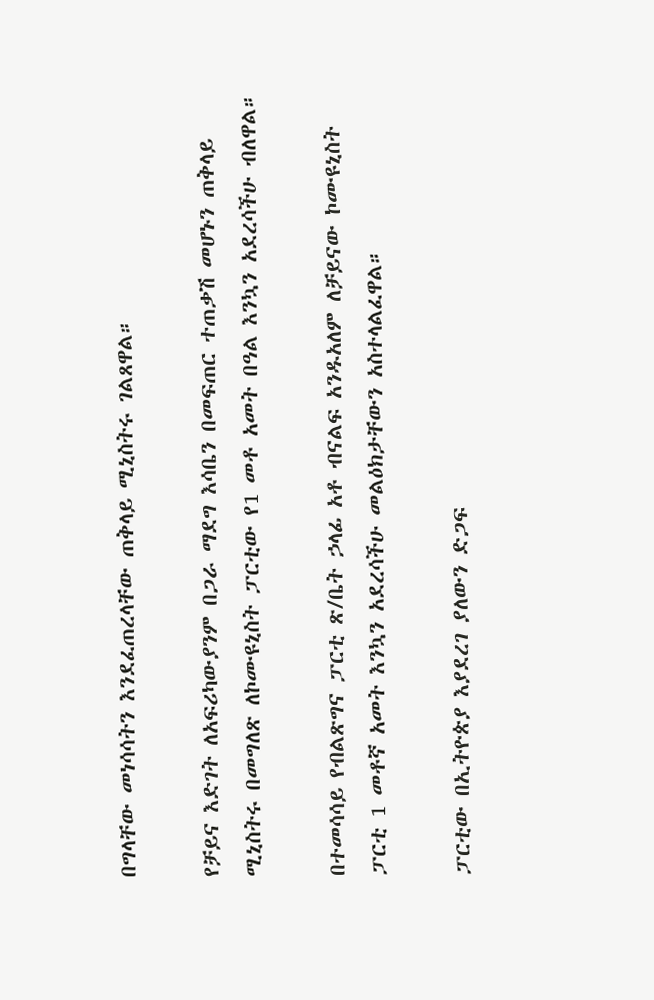በግላቸው መነሳሳትን እንደፈጠረላቸው ጠቅላይ ሚኒስትሩ ገልጸዋል።

የቻይና እድገት ለአፍሪካውያንም በጋራ ማደግ እሳቤን በመፍጠር ተጠቃሽ መሆኑን ጠቅላይ ሚኒስትሩ በመግለጽ ለኮሙዩኒስት ፓርቲው የ1 መቶ አመት በዓል እንኳን አደረሳችሁ ብለዋል።

በተመሳሳይ የብልጽግና ፓርቲ ጽ/ቤት ኃላፊ አቶ ብናልፍ አንዱአለም ለቻይናው ኮሙዩኒስት ፓርቲ 1 መቶኛ አመት እንኳን አደረሳችሁ መልዕክታቸውን አስተላልፈዋል።

ፓርቲው በኢትዮጵያ እያደረገ ያለውን ድጋፍ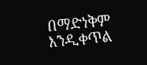በማድነቅም እንዲቀጥል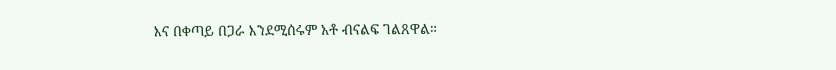እና በቀጣይ በጋራ እንደሚሰሩም አቶ ብናልፍ ገልጸዋል።